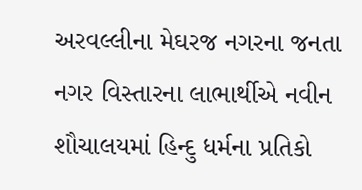અરવલ્લીના મેઘરજ નગરના જનતા નગર વિસ્તારના લાભાર્થીએ નવીન શૌચાલયમાં હિન્દુ ધર્મના પ્રતિકો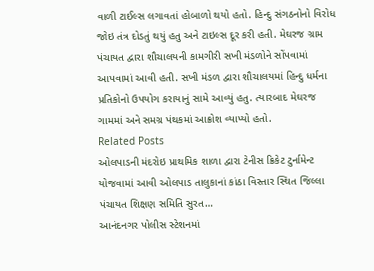વાળી ટાઈલ્સ લગાવતાં હોબાળો થયો હતો. હિન્દુ સંગઠનોનો વિરોધ જોઇ તંત્ર દોડતું થયું હતુ અને ટાઇલ્સ દૂર કરી હતી. મેઘરજ ગ્રામ પંચાયત દ્વારા શૌચાલયની કામગીરી સખી મંડળોને સોંપવામાં આપવામાં આવી હતી. સખી મંડળ દ્વારા શૌચાલયમાં હિન્દુ ધર્મના પ્રતિકોનો ઉપયોગ કરાયાનું સામે આવ્યું હતુ. ત્યારબાદ મેઘરજ ગામમાં અને સમગ્ર પંથકમાં આક્રોશ વ્યાપ્યો હતો.
Related Posts
ઓલપાડની મંદરોઇ પ્રાથમિક શાળા દ્વારા ટેનીસ ક્રિકેટ ટુર્નામેન્ટ યોજવામાં આવી ઓલપાડ તાલુકાનાં કાંઠા વિસ્તાર સ્થિત જિલ્લા પંચાયત શિક્ષણ સમિતિ સુરત…
આનંદનગર પોલીસ સ્ટેશનમાં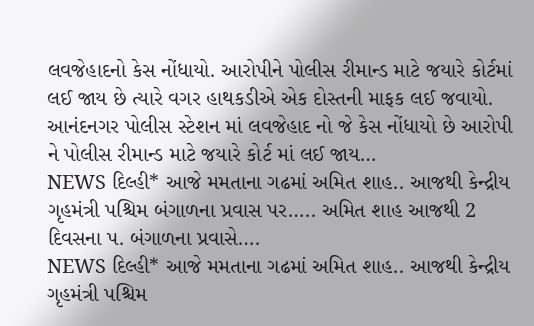લવજેહાદનો કેસ નોંધાયો. આરોપીને પોલીસ રીમાન્ડ માટે જયારે કોર્ટમાં લઈ જાય છે ત્યારે વગર હાથકડીએ એક દોસ્તની માફક લઈ જવાયો.
આનંદનગર પોલીસ સ્ટેશન માં લવજેહાદ નો જે કેસ નોંધાયો છે આરોપી ને પોલીસ રીમાન્ડ માટે જયારે કોર્ટ માં લઈ જાય…
NEWS દિલ્હી* આજે મમતાના ગઢમાં અમિત શાહ.. આજથી કેન્દ્રીય ગૃહમંત્રી પશ્ચિમ બંગાળના પ્રવાસ પર….. અમિત શાહ આજથી 2 દિવસના પ. બંગાળના પ્રવાસે….
NEWS દિલ્હી* આજે મમતાના ગઢમાં અમિત શાહ.. આજથી કેન્દ્રીય ગૃહમંત્રી પશ્ચિમ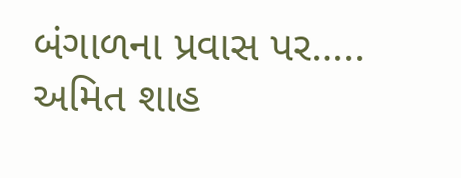બંગાળના પ્રવાસ પર….. અમિત શાહ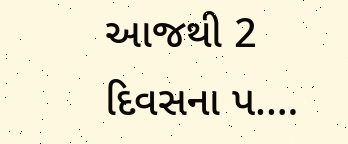આજથી 2 દિવસના પ.…